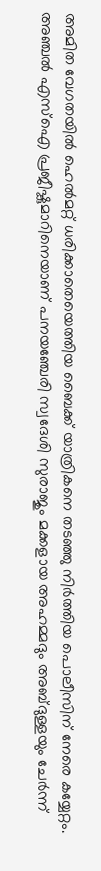അമിത വേഗതയില്‍ ഹെല്‍മറ്റ് ധരിക്കാതെയെത്തിയ ബൈക്ക് യാത്രികനെ തടഞ്ഞു നിർത്തിയ പൊലീസിന് നേരെ കയ്യേറ്റം. അഞ്ചൽ എസ്ഐ പ്രജീഷ്കുമാറിനെയാണ് പനയഞ്ചേരി സ്വദേശി സുരാജും മക്കളായ അഹമ്മദും അബ്ദുള്ളയും ചേർന്ന്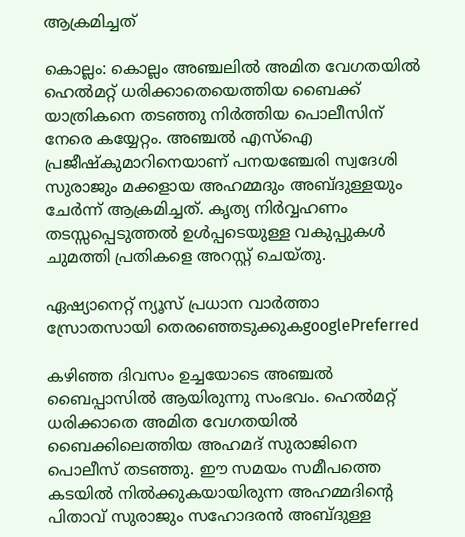ആക്രമിച്ചത്

കൊല്ലം: കൊല്ലം അഞ്ചലിൽ അമിത വേഗതയില്‍ ഹെല്‍മറ്റ് ധരിക്കാതെയെത്തിയ ബൈക്ക് യാത്രികനെ തടഞ്ഞു നിർത്തിയ പൊലീസിന് നേരെ കയ്യേറ്റം. അഞ്ചൽ എസ്ഐ പ്രജീഷ്കുമാറിനെയാണ് പനയഞ്ചേരി സ്വദേശി സുരാജും മക്കളായ അഹമ്മദും അബ്ദുള്ളയും ചേർന്ന് ആക്രമിച്ചത്. കൃത്യ നിര്‍വ്വഹണം തടസ്സപ്പെടുത്തൽ ഉൾപ്പടെയുള്ള വകുപ്പുകൾ ചുമത്തി പ്രതികളെ അറസ്റ്റ് ചെയ്തു.

ഏഷ്യാനെറ്റ് ന്യൂസ് പ്രധാന വാർത്താ സ്രോതസായി തെരഞ്ഞെടുക്കുകgooglePreferred

കഴിഞ്ഞ ദിവസം ഉച്ചയോടെ അഞ്ചല്‍ ബൈപ്പാസില്‍ ആയിരുന്നു സംഭവം. ഹെല്‍മറ്റ് ധരിക്കാതെ അമിത വേഗതയില്‍ ബൈക്കിലെത്തിയ അഹമദ് സുരാജിനെ പൊലീസ് തടഞ്ഞു. ഈ സമയം സമീപത്തെ കടയിൽ നിൽക്കുകയായിരുന്ന അഹമ്മദിൻ്റെ പിതാവ് സുരാജും സഹോദരൻ അബ്ദുള്ള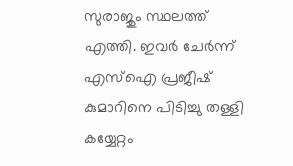സുരാജും സ്ഥലത്ത് എത്തി. ഇവർ ചേർന്ന് എസ്ഐ പ്രജീഷ് കുമാറിനെ പിടിച്ചു തള്ളി കയ്യേറ്റം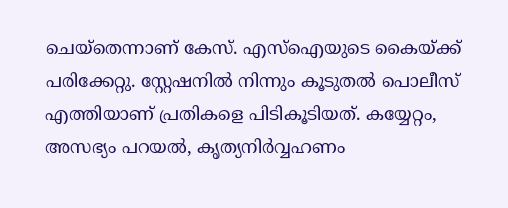ചെയ്തെന്നാണ് കേസ്. എസ്ഐയുടെ കൈയ്ക്ക് പരിക്കേറ്റു. സ്റ്റേഷനില്‍ നിന്നും കൂടുതല്‍ പൊലീസ് എത്തിയാണ് പ്രതികളെ പിടികൂടിയത്. കയ്യേറ്റം, അസഭ്യം പറയൽ, കൃത്യനിര്‍വ്വഹണം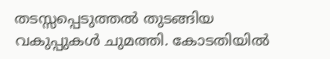തടസ്സപ്പെടുത്തൽ തുടങ്ങിയ വകുപ്പുകള്‍ ചുമത്തി. കോടതിയില്‍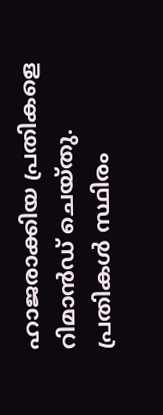ഹാജരാക്കിയ പ്രതികളെ റിമാന്‍ഡ് ചെയ്തു. പ്രതികൾ സ്ഥിരം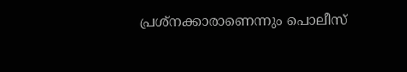പ്രശ്നക്കാരാണെന്നും പൊലീസ്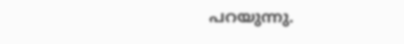പറയുന്നു.